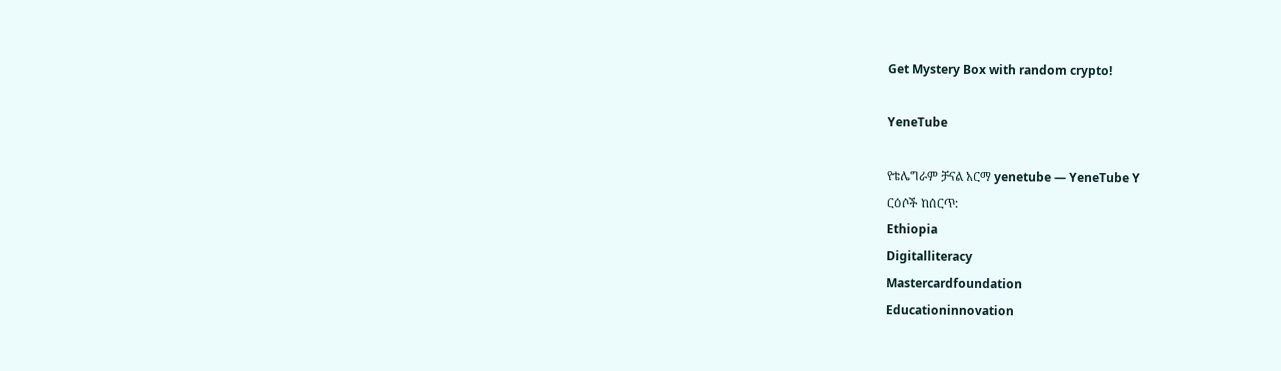Get Mystery Box with random crypto!

YeneTube

የቴሌግራም ቻናል አርማ yenetube — YeneTube Y
ርዕሶች ከሰርጥ:
Ethiopia
Digitalliteracy
Mastercardfoundation
Educationinnovation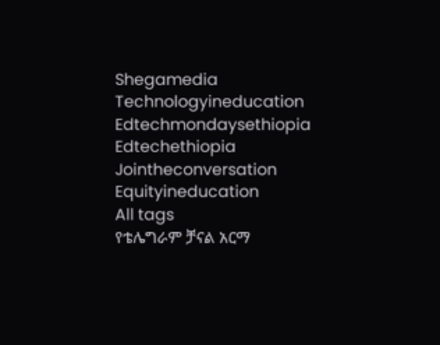Shegamedia
Technologyineducation
Edtechmondaysethiopia
Edtechethiopia
Jointheconversation
Equityineducation
All tags
የቴሌግራም ቻናል አርማ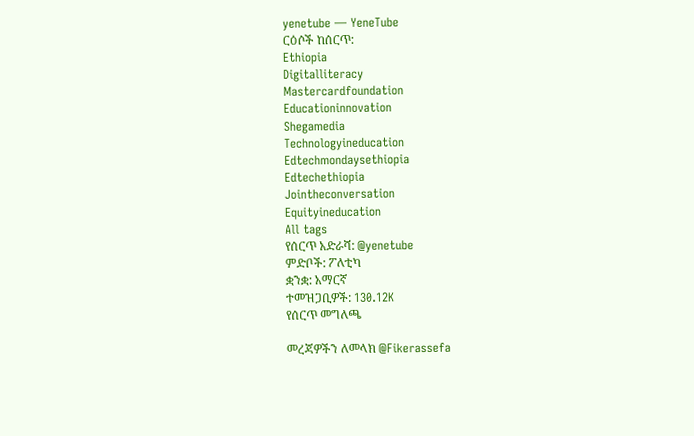yenetube — YeneTube
ርዕሶች ከሰርጥ:
Ethiopia
Digitalliteracy
Mastercardfoundation
Educationinnovation
Shegamedia
Technologyineducation
Edtechmondaysethiopia
Edtechethiopia
Jointheconversation
Equityineducation
All tags
የሰርጥ አድራሻ: @yenetube
ምድቦች: ፖለቲካ
ቋንቋ: አማርኛ
ተመዝጋቢዎች: 130.12K
የሰርጥ መግለጫ

መረጃዎችን ለመላክ @Fikerassefa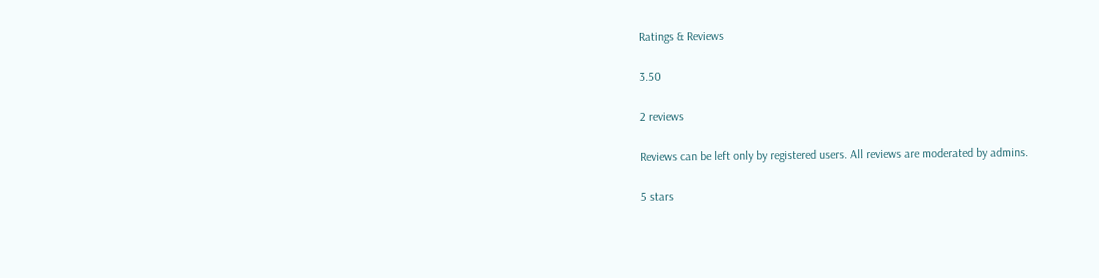Ratings & Reviews

3.50

2 reviews

Reviews can be left only by registered users. All reviews are moderated by admins.

5 stars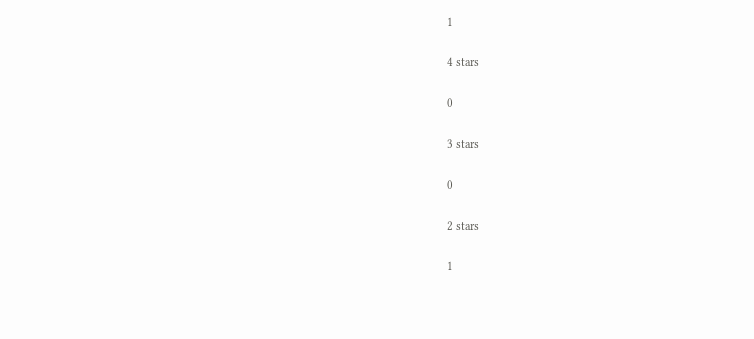1

4 stars

0

3 stars

0

2 stars

1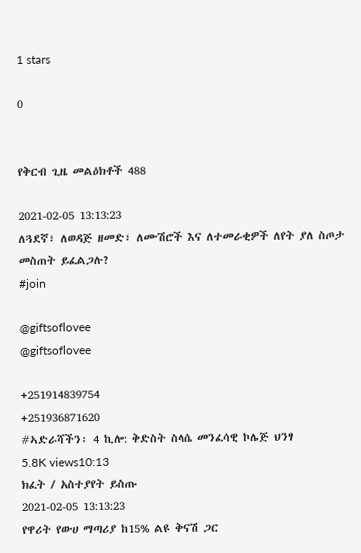1 stars

0


የቅርብ ጊዜ መልዕክቶች 488

2021-02-05 13:13:23
ለጓደኛ፣ ለወዳጅ ዘመድ፣ ለሙሽሮች እና ለተመራቂዎች ለየት ያለ ስጦታ መስጠት ይፈልጋሉ?
#join

@giftsoflovee
@giftsoflovee

+251914839754
+251936871620
#ኣድራሻችን፡ 4 ኪሎ: ቅድስት ስላሴ መንፈሳዊ ኮሌጅ ህንፃ
5.8K views10:13
ክፈት / አስተያየት ይስጡ
2021-02-05 13:13:23
የዋሪት የውሀ ማጣሪያ ከ15% ልዩ ቅናሽ ጋር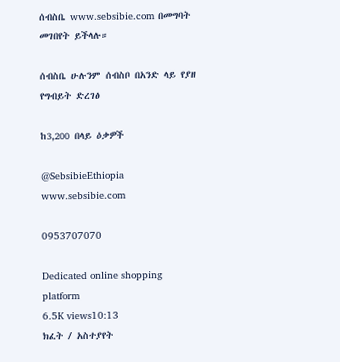ሰብስቤ www.sebsibie.com በመግባት መገበየት ይችላሉ።

ሰብስቤ ሁሉንም ሰብስቦ በአንድ ላይ የያዘ የግብይት ድረገፅ

ከ3,200 በላይ ዕቃዎች

@SebsibieEthiopia
www.sebsibie.com

0953707070

Dedicated online shopping platform
6.5K views10:13
ክፈት / አስተያየት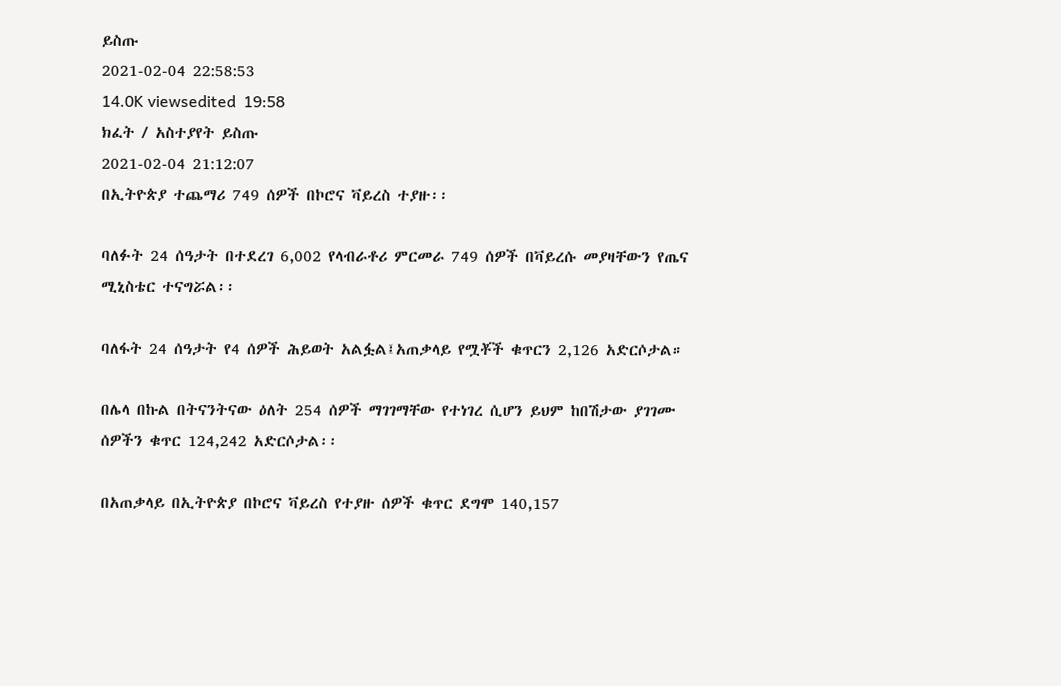ይስጡ
2021-02-04 22:58:53
14.0K viewsedited  19:58
ክፈት / አስተያየት ይስጡ
2021-02-04 21:12:07
በኢትዮጵያ ተጨማሪ 749 ሰዎች በኮሮና ቫይረስ ተያዙ፡፡

ባለፉት 24 ሰዓታት በተደረገ 6,002 የላብራቶሪ ምርመራ 749 ሰዎች በቫይረሱ መያዛቸውን የጤና ሚኒስቴር ተናግሯል፡፡

ባለፋት 24 ሰዓታት የ4 ሰዎች ሕይወት አልፏል፤አጠቃላይ የሟቾች ቁጥርን 2,126 አድርሶታል።

በሌላ በኩል በትናንትናው ዕለት 254 ሰዎች ማገገማቸው የተነገረ ሲሆን ይህም ከበሽታው ያገገሙ ሰዎችን ቁጥር 124,242 አድርሶታል፡፡

በአጠቃላይ በኢትዮጵያ በኮሮና ቫይረስ የተያዙ ሰዎች ቁጥር ደግሞ 140,157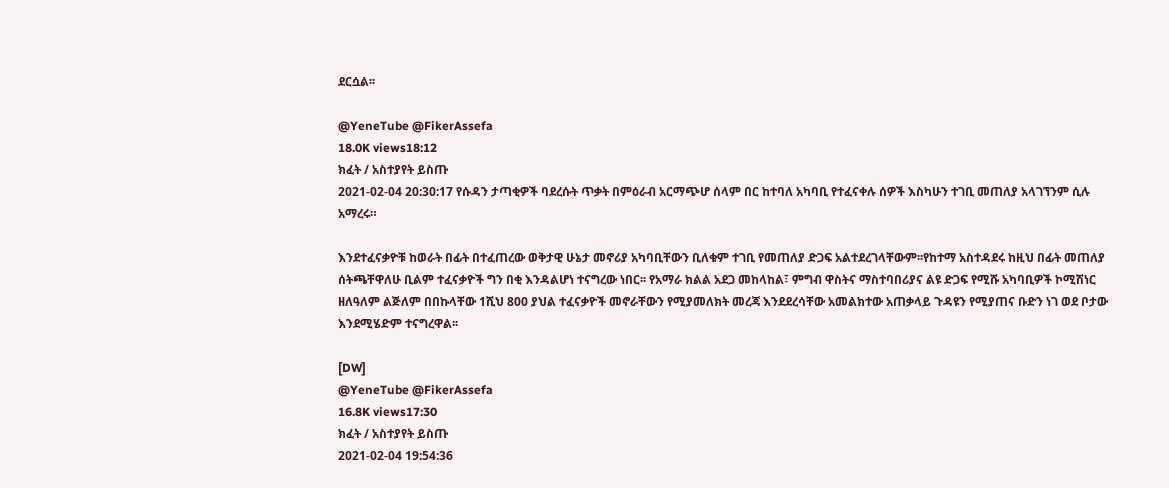ደርሷል፡፡

@YeneTube @FikerAssefa
18.0K views18:12
ክፈት / አስተያየት ይስጡ
2021-02-04 20:30:17 የሱዳን ታጣቂዎች ባደረሱት ጥቃት በምዕራብ አርማጭሆ ሰላም በር ከተባለ አካባቢ የተፈናቀሉ ሰዎች እስካሁን ተገቢ መጠለያ አላገኘንም ሲሉ አማረሩ።

እንደተፈናቃዮቹ ከወራት በፊት በተፈጠረው ወቅታዊ ሁኔታ መኖሪያ አካባቢቸውን ቢለቁም ተገቢ የመጠለያ ድጋፍ አልተደረገላቸውም፡፡የከተማ አስተዳደሩ ከዚህ በፊት መጠለያ ሰትጫቸዋለሁ ቢልም ተፈናቃዮች ግን በቂ እንዳልሆነ ተናግረው ነበር፡፡ የአማራ ክልል አደጋ መከላከል፣ ምግብ ዋስትና ማስተባበሪያና ልዩ ድጋፍ የሚሹ አካባቢዎች ኮሚሽነር ዘለዓለም ልጅለም በበኩላቸው 1ሺህ 800 ያህል ተፈናቃዮች መኖራቸውን የሚያመለክት መረጃ እንደደረሳቸው አመልክተው አጠቃላይ ጉዳዩን የሚያጠና ቡድን ነገ ወደ ቦታው እንደሚሄድም ተናግረዋል፡፡

[DW]
@YeneTube @FikerAssefa
16.8K views17:30
ክፈት / አስተያየት ይስጡ
2021-02-04 19:54:36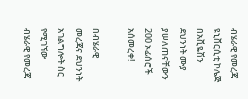ብሄራዊ የመረጃ ዩኒቨርሲቲ ኮሌጅ በአቪዬሽን ደህንነት ሙያ ያሠለጠናቸውን 200 ኦፊሰሮች አሰመረቀ!

በብሄራዊ መረጃና ደህንነት አገልግሎት ስር የሚገኘው ብሄራዊ የመረጃ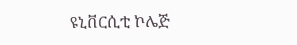ዩኒቨርሲቲ ኮሌጅ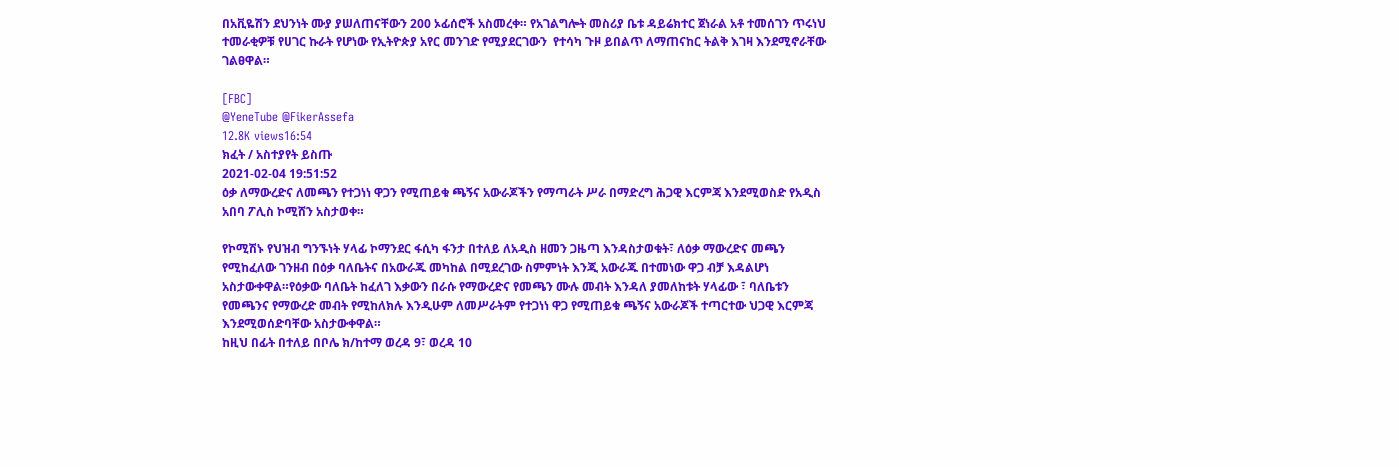በአቪዬሽን ደህንነት ሙያ ያሠለጠናቸውን 200 ኦፊሰሮች አስመረቀ። የአገልግሎት መስሪያ ቤቱ ዳይሬክተር ጀነራል አቶ ተመሰገን ጥሩነህ  ተመራቂዎቹ የሀገር ኩራት የሆነው የኢትዮጵያ አየር መንገድ የሚያደርገውን  የተሳካ ጉዞ ይበልጥ ለማጠናከር ትልቅ እገዛ እንደሚኖራቸው ገልፀዋል።

[FBC]
@YeneTube @FikerAssefa
12.8K views16:54
ክፈት / አስተያየት ይስጡ
2021-02-04 19:51:52
ዕቃ ለማውረድና ለመጫን የተጋነነ ዋጋን የሚጠይቁ ጫኝና አውራጆችን የማጣራት ሥራ በማድረግ ሕጋዊ እርምጃ እንደሚወስድ የአዲስ አበባ ፖሊስ ኮሚሸን አስታወቀ።

የኮሚሽኑ የህዝብ ግንኙነት ሃላፊ ኮማንደር ፋሲካ ፋንታ በተለይ ለአዲስ ዘመን ጋዜጣ እንዳስታወቁት፣ ለዕቃ ማውረድና መጫን የሚከፈለው ገንዘብ በዕቃ ባለቤትና በአውራጁ መካከል በሚደረገው ስምምነት እንጂ አውራጁ በተመነው ዋጋ ብቻ እዳልሆነ አስታውቀዋል።የዕቃው ባለቤት ከፈለገ እቃውን በራሱ የማውረድና የመጫን ሙሉ መብት እንዳለ ያመለከቱት ሃላፊው ፣ ባለቤቱን የመጫንና የማውረድ መብት የሚከለክሉ እንዲሁም ለመሥራትም የተጋነነ ዋጋ የሚጠይቁ ጫኝና አውራጆች ተጣርተው ህጋዊ እርምጃ እንደሚወሰድባቸው አስታውቀዋል።
ከዚህ በፊት በተለይ በቦሌ ክ/ከተማ ወረዳ 9፣ ወረዳ 10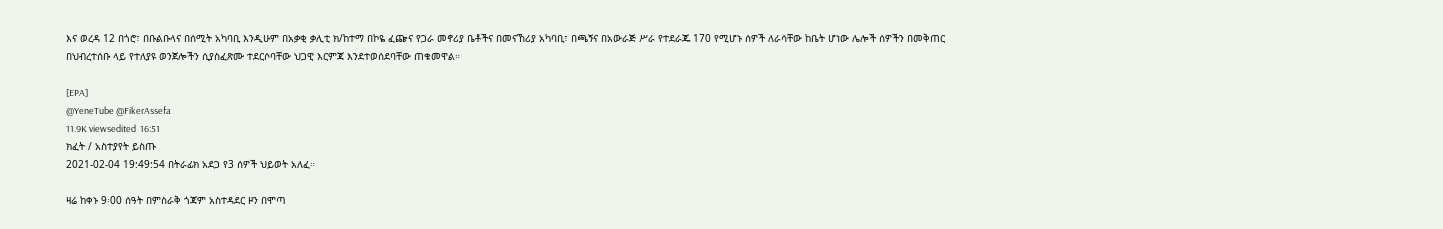እና ወረዳ 12 በጎሮ፣ በቡልቡላና በሰሚት አካባቢ እንዲሁም በአቃቂ ቃሊቲ ክ/ከተማ በኮዬ ፈጬና የጋራ መኖሪያ ቤቶችና በመናኸሪያ አካባቢ፣ በጫኝና በአውራጅ ሥራ የተደራጁ 170 የሚሆኑ ሰዎች ለራሳቸው ከቤት ሆነው ሌሎች ሰዎችን በመቅጠር በህብረተሰቡ ላይ የተለያዩ ወንጀሎችን ሲያስፈጽሙ ተደርሶባቸው ህጋዊ እርምጃ እንደተወሰደባቸው ጠቁመዋል።

[EPA]
@YeneTube @FikerAssefa
11.9K viewsedited  16:51
ክፈት / አስተያየት ይስጡ
2021-02-04 19:49:54 በትራፊክ አደጋ የ3 ሰዎች ህይወት አለፈ።

ዛሬ ከቀኑ 9፡00 ሰዓት በምስራቅ ጎጃም አስተዳደር ዞን በሞጣ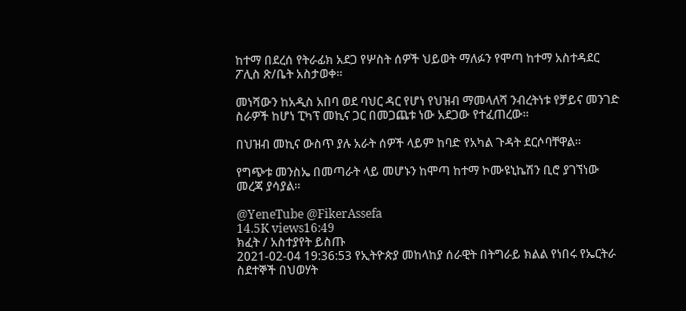ከተማ በደረሰ የትራፊክ አደጋ የሦስት ሰዎች ህይወት ማለፉን የሞጣ ከተማ አስተዳደር ፖሊስ ጽ/ቤት አስታወቀ፡፡

መነሻውን ከአዲስ አበባ ወደ ባህር ዳር የሆነ የህዝብ ማመላለሻ ንብረትነቱ የቻይና መንገድ ስራዎች ከሆነ ፒካፕ መኪና ጋር በመጋጨቱ ነው አደጋው የተፈጠረው።

በህዝብ መኪና ውስጥ ያሉ አራት ሰዎች ላይም ከባድ የአካል ጉዳት ደርሶባቸዋል።

የግጭቱ መንስኤ በመጣራት ላይ መሆኑን ከሞጣ ከተማ ኮሙዩኒኬሽን ቢሮ ያገኘነው መረጃ ያሳያል።

@YeneTube @FikerAssefa
14.5K views16:49
ክፈት / አስተያየት ይስጡ
2021-02-04 19:36:53 የኢትዮጵያ መከላከያ ሰራዊት በትግራይ ክልል የነበሩ የኤርትራ ስደተኞች በህወሃት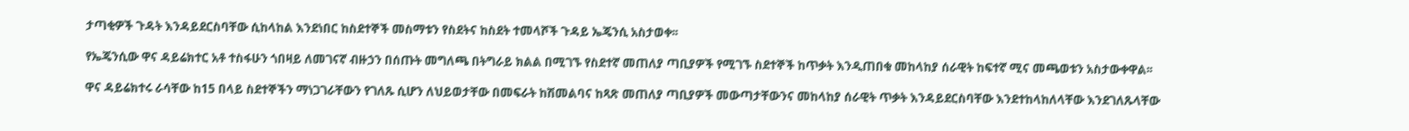ታጣቂዎች ጉዳት እንዳይደርስባቸው ሲከላከል እንደነበር ከስደተኞች መስማቱን የስደትና ከስደት ተመላሾች ጉዳይ ኤጄንሲ አስታወቀ፡፡

የኤጄንሲው ዋና ዳይሬክተር አቶ ተስፋሁን ጎበዛይ ለመገናኛ ብዙኃን በሰጡት መግለጫ በትግራይ ክልል በሚገኙ የስደተኛ መጠለያ ጣቢያዎች የሚገኙ ስደተኞች ከጥቃት እንዲጠበቁ መከላከያ ሰራዊት ከፍተኛ ሚና መጫወቱን አስታውቀዋል፡፡

ዋና ዳይሬክተሩ ራሳቸው ከ15 በላይ ስደተኞችን ማነጋገራቸውን የገለጹ ሲሆን ለህይወታቸው በመፍራት ከሽመልባና ከጻጽ መጠለያ ጣቢያዎች መውጣታቸውንና መከላከያ ሰራዊት ጥቃት እንዳይደርስባቸው እንደተከላከለላቸው እንደገለጹላቸው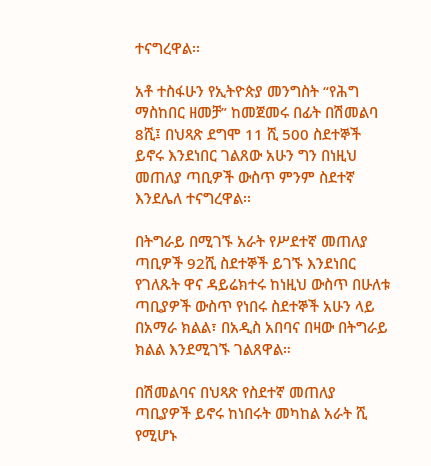ተናግረዋል፡፡

አቶ ተስፋሁን የኢትዮጵያ መንግስት “የሕግ ማስከበር ዘመቻ” ከመጀመሩ በፊት በሽመልባ 8ሺ፤ በህጻጽ ደግሞ 11 ሺ 500 ስደተኞች ይኖሩ እንደነበር ገልጸው አሁን ግን በነዚህ መጠለያ ጣቢዎች ውስጥ ምንም ስደተኛ እንደሌለ ተናግረዋል፡፡

በትግራይ በሚገኙ አራት የሥደተኛ መጠለያ ጣቢዎች 92ሺ ስደተኞች ይገኙ እንደነበር የገለጹት ዋና ዳይሬክተሩ ከነዚህ ውስጥ በሁለቱ ጣቢያዎች ውስጥ የነበሩ ስደተኞች አሁን ላይ በአማራ ክልል፣ በአዲስ አበባና በዛው በትግራይ ክልል እንደሚገኙ ገልጸዋል።

በሽመልባና በህጻጽ የስደተኛ መጠለያ ጣቢያዎች ይኖሩ ከነበሩት መካከል አራት ሺ የሚሆኑ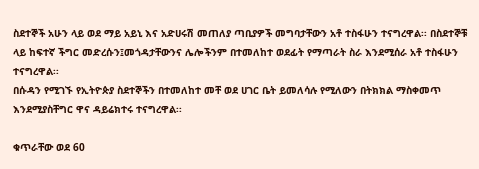ስደተኞች አሁን ላይ ወደ ማይ አይኒ እና አድሀሩሽ መጠለያ ጣቢያዎች መግባታቸውን አቶ ተስፋሁን ተናግረዋል፡፡ በስደተኞቹ ላይ ከፍተኛ ችግር መድረሱን፤መጎዳታቸውንና ሌሎችንም በተመለከተ ወደፊት የማጣራት ስራ እንደሚሰራ አቶ ተስፋሁን ተናግረዋል፡፡
በሱዳን የሚገኙ የኢትዮጵያ ስደተኞችን በተመለከተ መቸ ወደ ሀገር ቤት ይመለሳሉ የሚለውን በትክክል ማስቀመጥ እንደሚያስቸግር ዋና ዳይሬክተሩ ተናግረዋል፡፡

ቁጥራቸው ወደ 60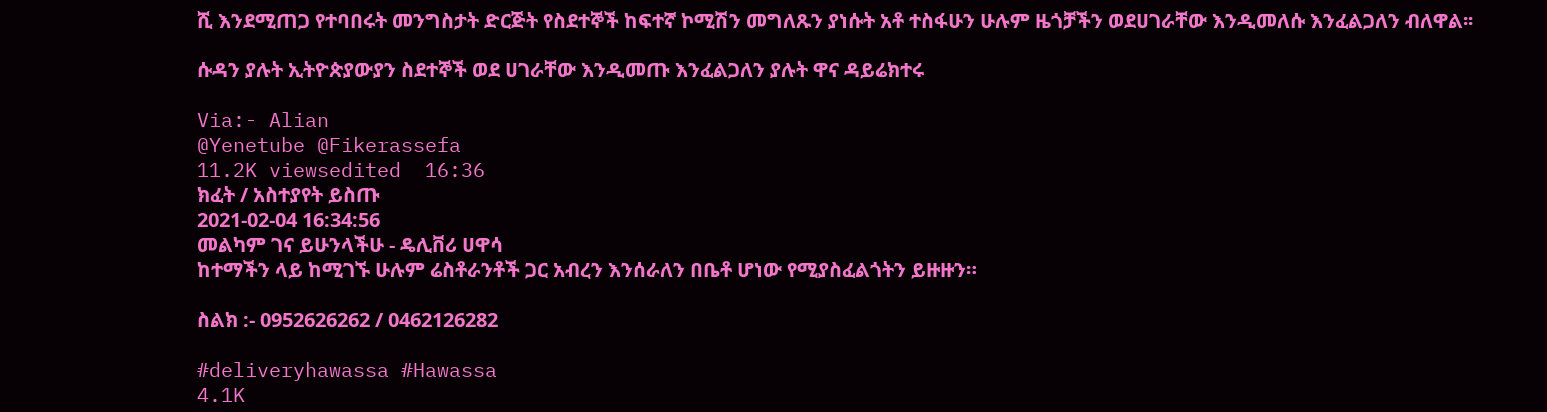ሺ እንደሚጠጋ የተባበሩት መንግስታት ድርጅት የስደተኞች ከፍተኛ ኮሚሽን መግለጹን ያነሱት አቶ ተስፋሁን ሁሉም ዜጎቻችን ወደሀገራቸው እንዲመለሱ እንፈልጋለን ብለዋል፡፡

ሱዳን ያሉት ኢትዮጵያውያን ስደተኞች ወደ ሀገራቸው እንዲመጡ እንፈልጋለን ያሉት ዋና ዳይሬክተሩ

Via:- Alian
@Yenetube @Fikerassefa
11.2K viewsedited  16:36
ክፈት / አስተያየት ይስጡ
2021-02-04 16:34:56
መልካም ገና ይሁንላችሁ - ዴሊቨሪ ሀዋሳ
ከተማችን ላይ ከሚገኙ ሁሉም ሬስቶራንቶች ጋር አብረን እንሰራለን በቤቶ ሆነው የሚያስፈልጎትን ይዙዙን።

ስልክ :- 0952626262 / 0462126282

#deliveryhawassa #Hawassa
4.1K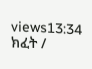views13:34
ክፈት /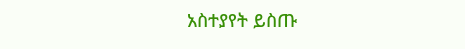አስተያየት ይስጡ